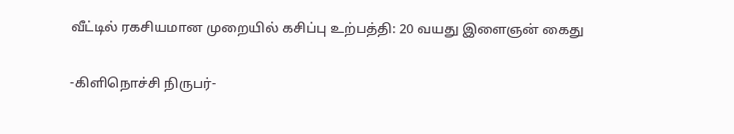வீட்டில் ரகசியமான முறையில் கசிப்பு உற்பத்தி: 20 வயது இளைஞன் கைது

-கிளிநொச்சி நிருபர்-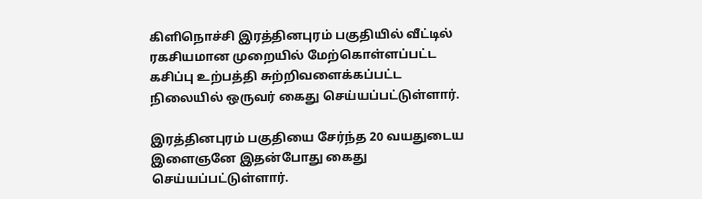கிளிநொச்சி இரத்தினபுரம் பகுதியில் வீட்டில் ரகசியமான முறையில் மேற்கொள்ளப்பட்ட கசிப்பு உற்பத்தி சுற்றிவளைக்கப்பட்ட நிலையில் ஒருவர் கைது செய்யப்பட்டுள்ளார்.

இரத்தினபுரம் பகுதியை சேர்ந்த 20 வயதுடைய இளைஞனே இதன்போது கைது செய்யப்பட்டுள்ளார்.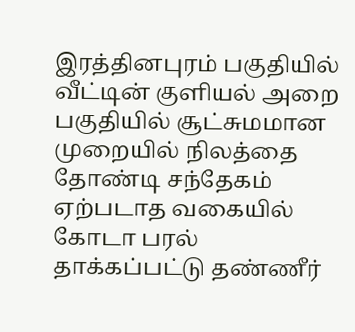இரத்தினபுரம் பகுதியில் வீட்டின் குளியல் அறை பகுதியில் சூட்சுமமான முறையில் நிலத்தை தோண்டி சந்தேகம் ஏற்படாத வகையில் கோடா பரல் தாக்கப்பட்டு தண்ணீர்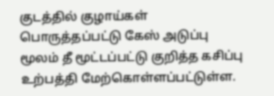குடத்தில் குழாய்கள் பொருத்தப்பட்டு கேஸ் அடுப்பு மூலம் தீ மூட்டப்பட்டு குறித்த கசிப்பு உற்பத்தி மேற்கொள்ளப்பட்டுள்ள.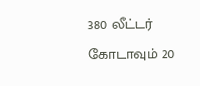380 லீட்டர் கோடாவும் 20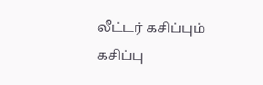லீட்டர் கசிப்பும் கசிப்பு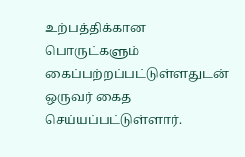உற்பத்திக்கான பொருட்களும் கைப்பற்றப்பட்டுள்ளதுடன் ஒருவர் கைத செய்யப்பட்டுள்ளார்.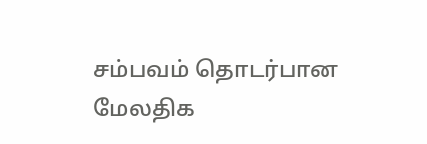சம்பவம் தொடர்பான மேலதிக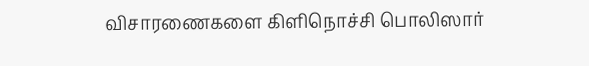விசாரணைகளை கிளிநொச்சி பொலிஸார்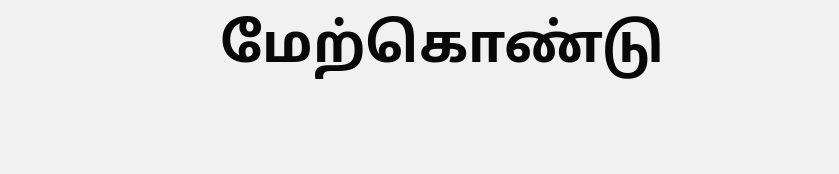மேற்கொண்டு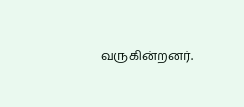வருகின்றனர்.